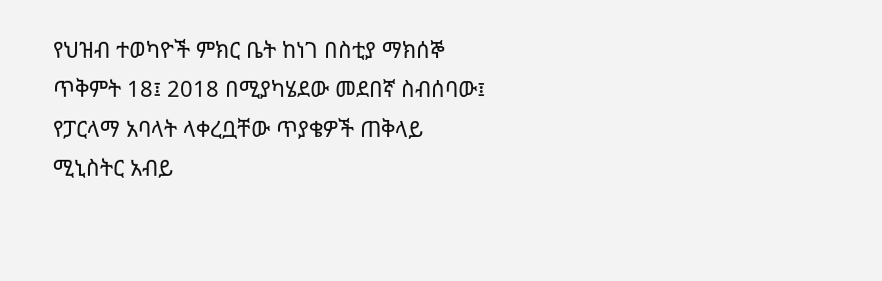የህዝብ ተወካዮች ምክር ቤት ከነገ በስቲያ ማክሰኞ ጥቅምት 18፤ 2018 በሚያካሄደው መደበኛ ስብሰባው፤ የፓርላማ አባላት ላቀረቧቸው ጥያቄዎች ጠቅላይ ሚኒስትር አብይ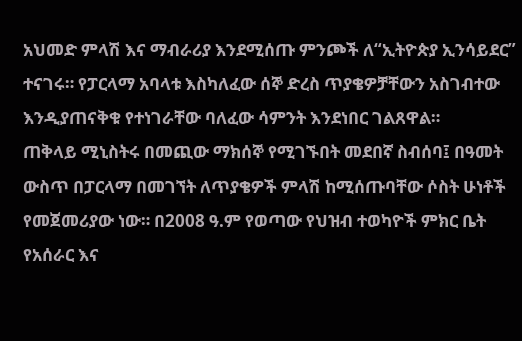አህመድ ምላሽ እና ማብራሪያ እንደሚሰጡ ምንጮች ለ“ኢትዮጵያ ኢንሳይደር” ተናገሩ። የፓርላማ አባላቱ እስካለፈው ሰኞ ድረስ ጥያቄዎቻቸውን አስገብተው እንዲያጠናቅቁ የተነገራቸው ባለፈው ሳምንት እንደነበር ገልጸዋል።
ጠቅላይ ሚኒስትሩ በመጪው ማክሰኞ የሚገኙበት መደበኛ ስብሰባ፤ በዓመት ውስጥ በፓርላማ በመገኘት ለጥያቄዎች ምላሽ ከሚሰጡባቸው ሶስት ሁነቶች የመጀመሪያው ነው። በ2008 ዓ.ም የወጣው የህዝብ ተወካዮች ምክር ቤት የአሰራር እና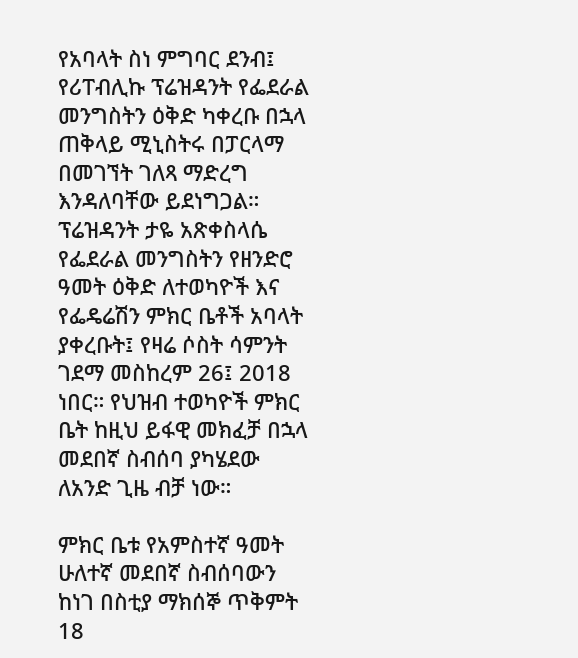የአባላት ስነ ምግባር ደንብ፤ የሪፐብሊኩ ፕሬዝዳንት የፌደራል መንግስትን ዕቅድ ካቀረቡ በኋላ ጠቅላይ ሚኒስትሩ በፓርላማ በመገኘት ገለጻ ማድረግ እንዳለባቸው ይደነግጋል።
ፕሬዝዳንት ታዬ አጽቀስላሴ የፌደራል መንግስትን የዘንድሮ ዓመት ዕቅድ ለተወካዮች እና የፌዴሬሽን ምክር ቤቶች አባላት ያቀረቡት፤ የዛሬ ሶስት ሳምንት ገደማ መስከረም 26፤ 2018 ነበር። የህዝብ ተወካዮች ምክር ቤት ከዚህ ይፋዊ መክፈቻ በኋላ መደበኛ ስብሰባ ያካሄደው ለአንድ ጊዜ ብቻ ነው።

ምክር ቤቱ የአምስተኛ ዓመት ሁለተኛ መደበኛ ስብሰባውን ከነገ በስቲያ ማክሰኞ ጥቅምት 18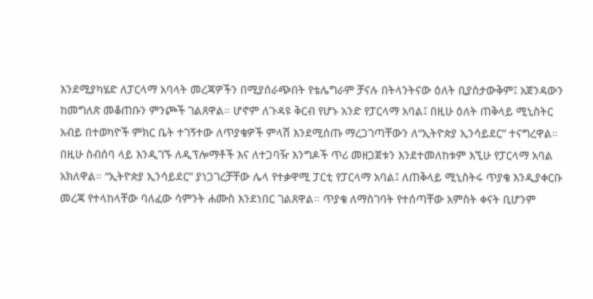እንደሚያካሄድ ለፓርላማ አባላት መረጃዎችን በሚያሰራጭበት የቴሌግራም ቻናሉ በትላንትናው ዕለት ቢያስታውቅም፤ አጀንዳውን ከመግለጽ መቆጠቡን ምንጮች ገልጸዋል። ሆኖም ለጉዳዩ ቅርብ የሆኑ አንድ የፓርላማ አባል፤ በዚሁ ዕለት ጠቅላይ ሚኒስትር አብይ በተወካዮች ምክር ቤት ተገኝተው ለጥያቄዎች ምላሽ እንደሚሰጡ ማረጋገጣቸውን ለ“ኢትዮጵያ ኢንሳይደር” ተናግረዋል።
በዚሁ ስብሰባ ላይ እንዲገኙ ለዲፕሎማቶች እና ለተጋባዥ እንግዶች ጥሪ መዘጋጀቱን እንደተመለከቱም እኚሁ የፓርላማ አባል አክለዋል። “ኢትዮጵያ ኢንሳይደር” ያነጋገረቻቸው ሌላ የተቃዋሚ ፓርቲ የፓርላማ አባል፤ ለጠቅላይ ሚኒስትሩ ጥያቄ እንዲያቀርቡ መረጃ የተላከላቸው ባለፈው ሳምንት ሐሙስ እንደነበር ገልጸዋል። ጥያቄ ለማስገባት የተሰጣቸው አምስት ቀናት ቢሆንም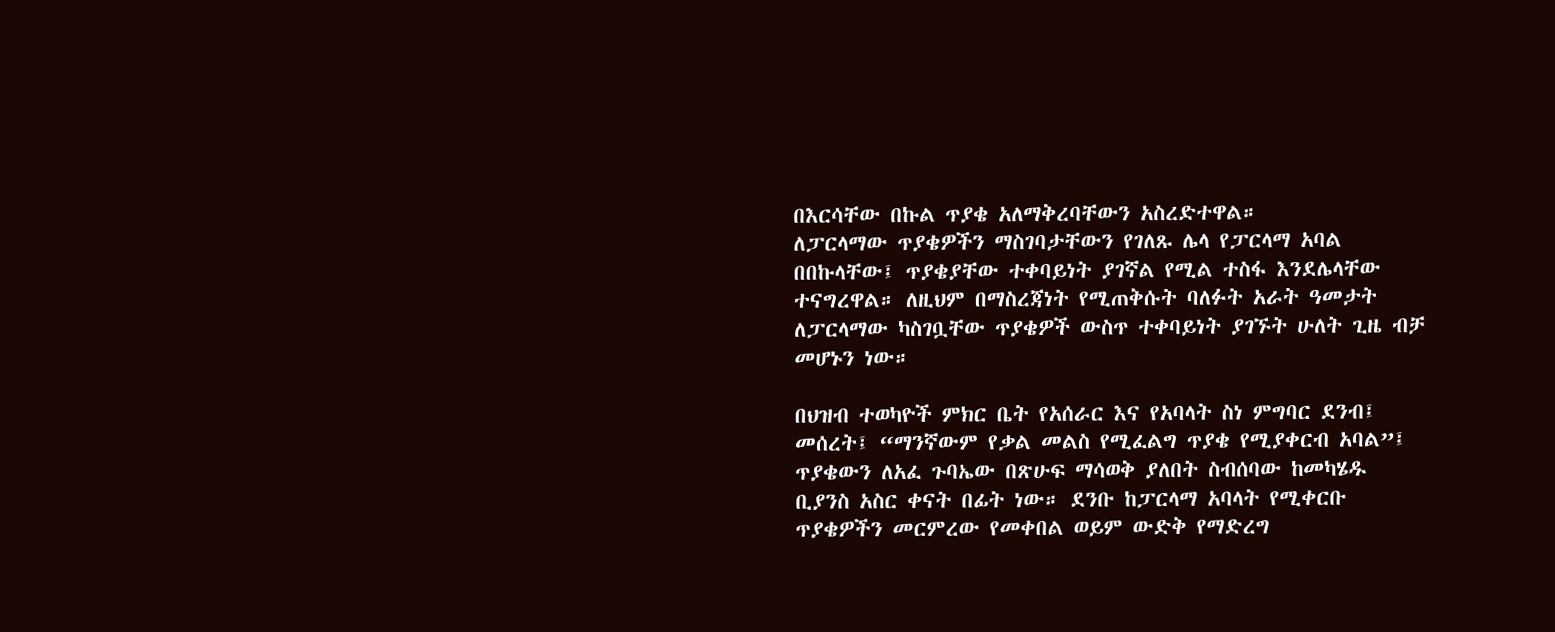በእርሳቸው በኩል ጥያቄ አለማቅረባቸውን አስረድተዋል።
ለፓርላማው ጥያቄዎችን ማስገባታቸውን የገለጹ ሌላ የፓርላማ አባል በበኩላቸው፤ ጥያቄያቸው ተቀባይነት ያገኛል የሚል ተስፋ እንደሌላቸው ተናግረዋል። ለዚህም በማስረጃነት የሚጠቅሱት ባለፉት አራት ዓመታት ለፓርላማው ካስገቧቸው ጥያቄዎች ውስጥ ተቀባይነት ያገኙት ሁለት ጊዜ ብቻ መሆኑን ነው።

በህዝብ ተወካዮች ምክር ቤት የአሰራር እና የአባላት ስነ ምግባር ደንብ፤ መሰረት፤ “ማንኛውም የቃል መልስ የሚፈልግ ጥያቄ የሚያቀርብ አባል”፤ ጥያቄውን ለአፈ ጉባኤው በጽሁፍ ማሳወቅ ያለበት ስብሰባው ከመካሄዱ ቢያንስ አስር ቀናት በፊት ነው። ደንቡ ከፓርላማ አባላት የሚቀርቡ ጥያቄዎችን መርምረው የመቀበል ወይም ውድቅ የማድረግ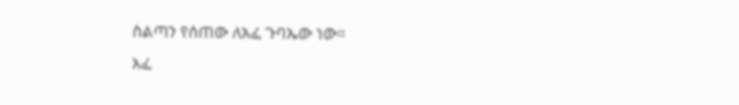ስልጣን የሰጠው ለአፈ ጉባኤው ነው።
አፈ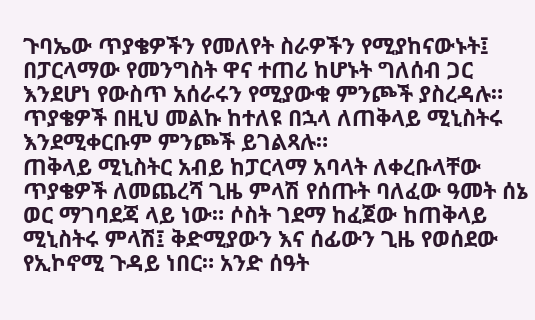ጉባኤው ጥያቄዎችን የመለየት ስራዎችን የሚያከናውኑት፤ በፓርላማው የመንግስት ዋና ተጠሪ ከሆኑት ግለሰብ ጋር እንደሆነ የውስጥ አሰራሩን የሚያውቁ ምንጮች ያስረዳሉ። ጥያቄዎች በዚህ መልኩ ከተለዩ በኋላ ለጠቅላይ ሚኒስትሩ እንደሚቀርቡም ምንጮች ይገልጻሉ።
ጠቅላይ ሚኒስትር አብይ ከፓርላማ አባላት ለቀረቡላቸው ጥያቄዎች ለመጨረሻ ጊዜ ምላሽ የሰጡት ባለፈው ዓመት ሰኔ ወር ማገባደጃ ላይ ነው። ሶስት ገደማ ከፈጀው ከጠቅላይ ሚኒስትሩ ምላሽ፤ ቅድሚያውን እና ሰፊውን ጊዜ የወሰደው የኢኮኖሚ ጉዳይ ነበር። አንድ ሰዓት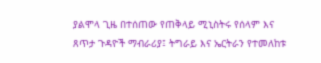ያልሞላ ጊዜ በተሰጠው የጠቅላይ ሚኒስትሩ የሰላም እና ጸጥታ ጉዳዮች ማብራሪያ፤ ትግራይ እና ኤርትራን የተመለከቱ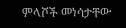ምላሾች መነሳታቸው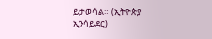ይታወሳል። (ኢትዮጵያ ኢንሳይደር)